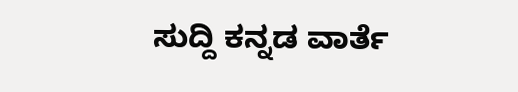ಸುದ್ದಿ ಕನ್ನಡ ವಾರ್ತೆ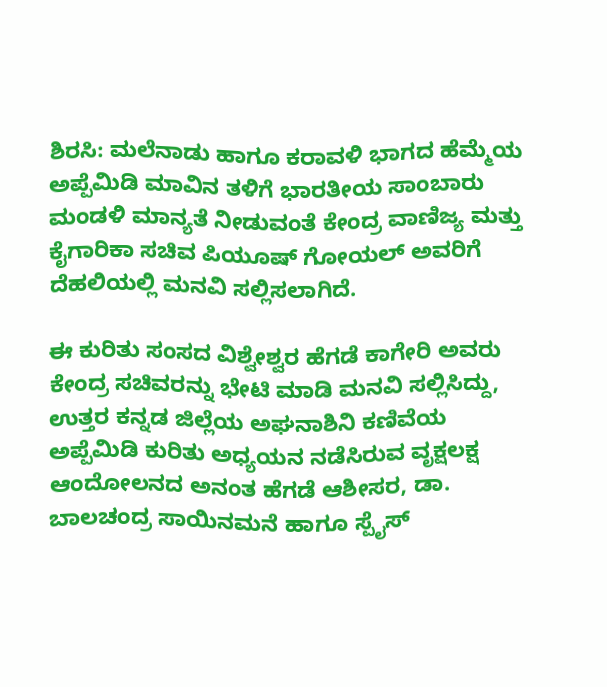ಶಿರಸಿ: ಮಲೆನಾಡು ಹಾಗೂ ಕರಾವಳಿ ಭಾಗದ ಹೆಮ್ಮೆಯ ಅಪ್ಪೆಮಿಡಿ ಮಾವಿನ ತಳಿಗೆ ಭಾರತೀಯ ಸಾಂಬಾರು ಮಂಡಳಿ ಮಾನ್ಯತೆ ನೀಡುವಂತೆ ಕೇಂದ್ರ ವಾಣಿಜ್ಯ ಮತ್ತು ಕೈಗಾರಿಕಾ ಸಚಿವ ಪಿಯೂಷ್‌ ಗೋಯಲ್‌ ಅವರಿಗೆ ದೆಹಲಿಯಲ್ಲಿ ಮನವಿ ಸಲ್ಲಿಸಲಾಗಿದೆ.

ಈ ಕುರಿತು ಸಂಸದ ವಿಶ್ವೇಶ್ವರ ಹೆಗಡೆ ಕಾಗೇರಿ ಅವರು ಕೇಂದ್ರ ಸಚಿವರನ್ನು ಭೇಟಿ ಮಾಡಿ ಮನವಿ ಸಲ್ಲಿಸಿದ್ದು, ಉತ್ತರ ಕನ್ನಡ ಜಿಲ್ಲೆಯ ಅಘನಾಶಿನಿ ಕಣಿವೆಯ ಅಪ್ಪೆಮಿಡಿ ಕುರಿತು ಅಧ್ಯಯನ ನಡೆಸಿರುವ ವೃಕ್ಷಲಕ್ಷ ಆಂದೋಲನದ ಅನಂತ ಹೆಗಡೆ ಆಶೀಸರ, ಡಾ. ಬಾಲಚಂದ್ರ ಸಾಯಿನಮನೆ ಹಾಗೂ ಸ್ಪೈಸ್‌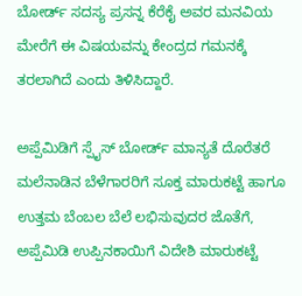ಬೋರ್ಡ್‌ ಸದಸ್ಯ ಪ್ರಸನ್ನ ಕೆರೆಕೈ ಅವರ ಮನವಿಯ ಮೇರೆಗೆ ಈ ವಿಷಯವನ್ನು ಕೇಂದ್ರದ ಗಮನಕ್ಕೆ ತರಲಾಗಿದೆ ಎಂದು ತಿಳಿಸಿದ್ದಾರೆ.

ಅಪ್ಪೆಮಿಡಿಗೆ ಸ್ಪೈಸ್‌ ಬೋರ್ಡ್‌ ಮಾನ್ಯತೆ ದೊರೆತರೆ ಮಲೆನಾಡಿನ ಬೆಳೆಗಾರರಿಗೆ ಸೂಕ್ತ ಮಾರುಕಟ್ಟೆ ಹಾಗೂ ಉತ್ತಮ ಬೆಂಬಲ ಬೆಲೆ ಲಭಿಸುವುದರ ಜೊತೆಗೆ, ಅಪ್ಪೆಮಿಡಿ ಉಪ್ಪಿನಕಾಯಿಗೆ ವಿದೇಶಿ ಮಾರುಕಟ್ಟೆ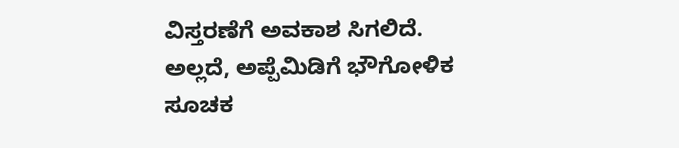ವಿಸ್ತರಣೆಗೆ ಅವಕಾಶ ಸಿಗಲಿದೆ. ಅಲ್ಲದೆ, ಅಪ್ಪೆಮಿಡಿಗೆ ಭೌಗೋಳಿಕ ಸೂಚಕ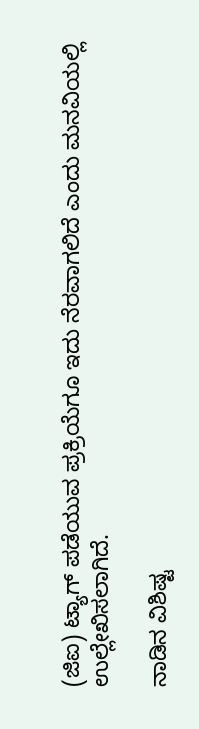(ಜಿಐ) ಟ್ಯಾಗ್‌ ಪಡೆಯುವ ಪ್ರಕ್ರಿಯೆಗೂ ಇದು ನೆರವಾಗಲಿದೆ ಎಂದು ಮನವಿಯಲ್ಲಿ ಉಲ್ಲೇಖಿಸಲಾಗಿದೆ.

ನಾಡಿನ ವಿಶಿಷ್ಟ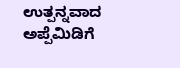ಉತ್ಪನ್ನವಾದ ಅಪ್ಪೆಮಿಡಿಗೆ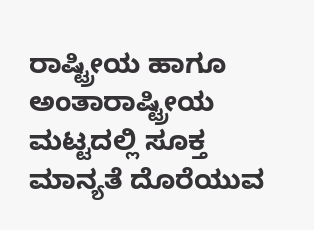ರಾಷ್ಟ್ರೀಯ ಹಾಗೂ ಅಂತಾರಾಷ್ಟ್ರೀಯ ಮಟ್ಟದಲ್ಲಿ ಸೂಕ್ತ ಮಾನ್ಯತೆ ದೊರೆಯುವ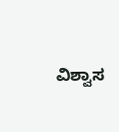ವಿಶ್ವಾಸ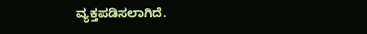ವ್ಯಕ್ತಪಡಿಸಲಾಗಿದೆ.